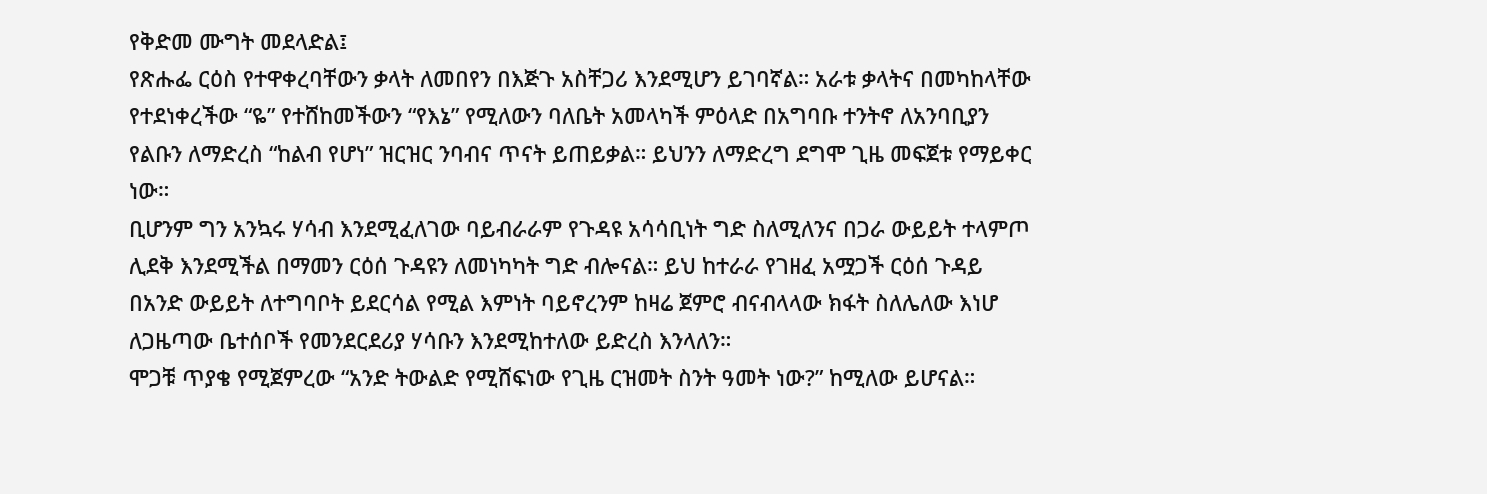የቅድመ ሙግት መደላድል፤
የጽሑፌ ርዕስ የተዋቀረባቸውን ቃላት ለመበየን በእጅጉ አስቸጋሪ እንደሚሆን ይገባኛል። አራቱ ቃላትና በመካከላቸው የተደነቀረችው “ዬ” የተሸከመችውን “የእኔ” የሚለውን ባለቤት አመላካች ምዕላድ በአግባቡ ተንትኖ ለአንባቢያን የልቡን ለማድረስ “ከልብ የሆነ” ዝርዝር ንባብና ጥናት ይጠይቃል። ይህንን ለማድረግ ደግሞ ጊዜ መፍጀቱ የማይቀር ነው።
ቢሆንም ግን አንኳሩ ሃሳብ እንደሚፈለገው ባይብራራም የጉዳዩ አሳሳቢነት ግድ ስለሚለንና በጋራ ውይይት ተላምጦ ሊደቅ እንደሚችል በማመን ርዕሰ ጉዳዩን ለመነካካት ግድ ብሎናል። ይህ ከተራራ የገዘፈ አሟጋች ርዕሰ ጉዳይ በአንድ ውይይት ለተግባቦት ይደርሳል የሚል እምነት ባይኖረንም ከዛሬ ጀምሮ ብናብላላው ክፋት ስለሌለው እነሆ ለጋዜጣው ቤተሰቦች የመንደርደሪያ ሃሳቡን እንደሚከተለው ይድረስ እንላለን።
ሞጋቹ ጥያቄ የሚጀምረው “አንድ ትውልድ የሚሸፍነው የጊዜ ርዝመት ስንት ዓመት ነው?” ከሚለው ይሆናል።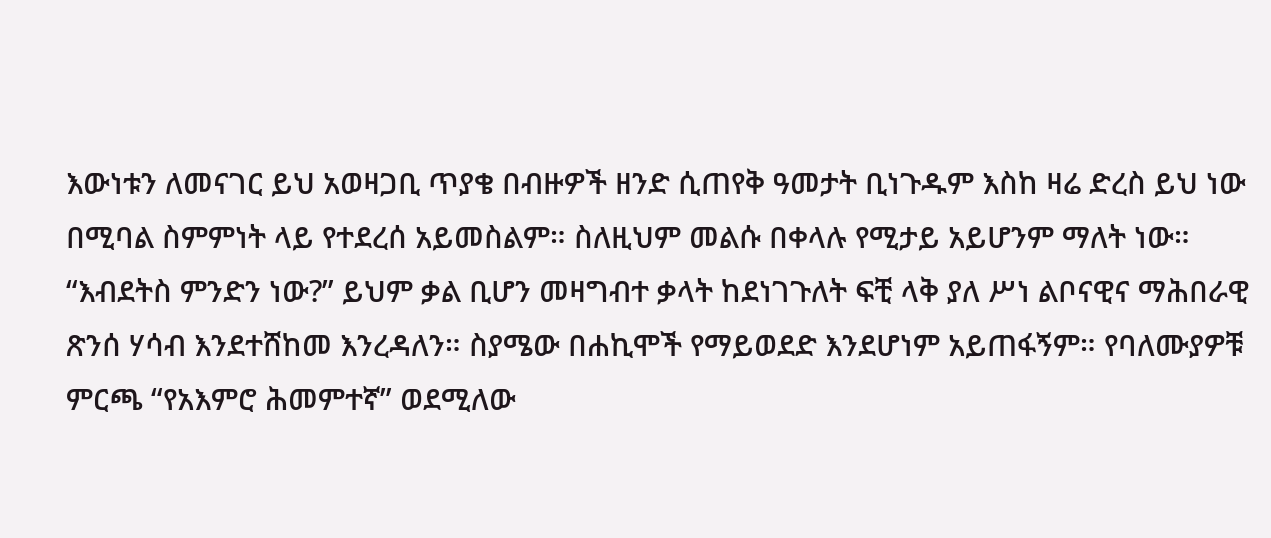እውነቱን ለመናገር ይህ አወዛጋቢ ጥያቄ በብዙዎች ዘንድ ሲጠየቅ ዓመታት ቢነጉዱም እስከ ዛሬ ድረስ ይህ ነው በሚባል ስምምነት ላይ የተደረሰ አይመስልም። ስለዚህም መልሱ በቀላሉ የሚታይ አይሆንም ማለት ነው።
“እብደትስ ምንድን ነው?” ይህም ቃል ቢሆን መዛግብተ ቃላት ከደነገጉለት ፍቺ ላቅ ያለ ሥነ ልቦናዊና ማሕበራዊ ጽንሰ ሃሳብ እንደተሸከመ እንረዳለን። ስያሜው በሐኪሞች የማይወደድ እንደሆነም አይጠፋኝም። የባለሙያዎቹ ምርጫ “የአእምሮ ሕመምተኛ” ወደሚለው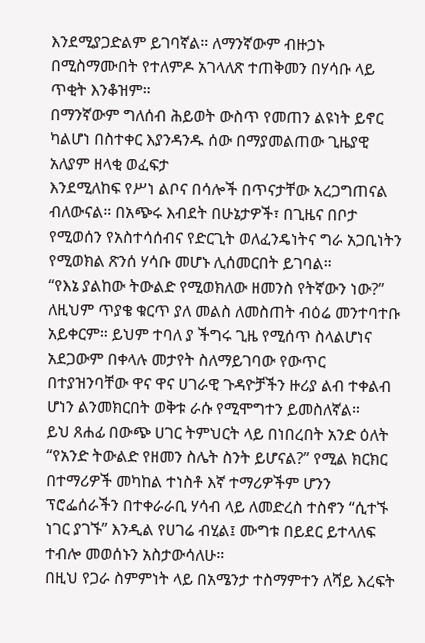እንደሚያጋድልም ይገባኛል። ለማንኛውም ብዙኃኑ በሚስማሙበት የተለምዶ አገላለጽ ተጠቅመን በሃሳቡ ላይ ጥቂት እንቆዝም።
በማንኛውም ግለሰብ ሕይወት ውስጥ የመጠን ልዩነት ይኖር ካልሆነ በስተቀር እያንዳንዱ ሰው በማያመልጠው ጊዜያዊ አለያም ዘላቂ ወፈፍታ
እንደሚለከፍ የሥነ ልቦና በሳሎች በጥናታቸው አረጋግጠናል ብለውናል። በአጭሩ እብደት በሁኔታዎች፣ በጊዜና በቦታ የሚወሰን የአስተሳሰብና የድርጊት ወለፈንዴነትና ግራ አጋቢነትን የሚወክል ጽንሰ ሃሳቡ መሆኑ ሊሰመርበት ይገባል።
“የእኔ ያልከው ትውልድ የሚወክለው ዘመንስ የትኛውን ነው?” ለዚህም ጥያቄ ቁርጥ ያለ መልስ ለመስጠት ብዕሬ መንተባተቡ አይቀርም። ይህም ተባለ ያ ችግሩ ጊዜ የሚሰጥ ስላልሆነና አደጋውም በቀላሉ መታየት ስለማይገባው የውጥር በተያዝንባቸው ዋና ዋና ሀገራዊ ጉዳዮቻችን ዙሪያ ልብ ተቀልብ ሆነን ልንመክርበት ወቅቱ ራሱ የሚሞግተን ይመስለኛል።
ይህ ጸሐፊ በውጭ ሀገር ትምህርት ላይ በነበረበት አንድ ዕለት “የአንድ ትውልድ የዘመን ስሌት ስንት ይሆናል?” የሚል ክርክር በተማሪዎች መካከል ተነስቶ እኛ ተማሪዎችም ሆንን ፕሮፌሰራችን በተቀራራቢ ሃሳብ ላይ ለመድረስ ተስኖን “ሲተኙ ነገር ያገኙ” እንዲል የሀገሬ ብሂል፤ ሙግቱ በይደር ይተላለፍ ተብሎ መወሰኑን አስታውሳለሁ።
በዚህ የጋራ ስምምነት ላይ በአሜንታ ተስማምተን ለሻይ እረፍት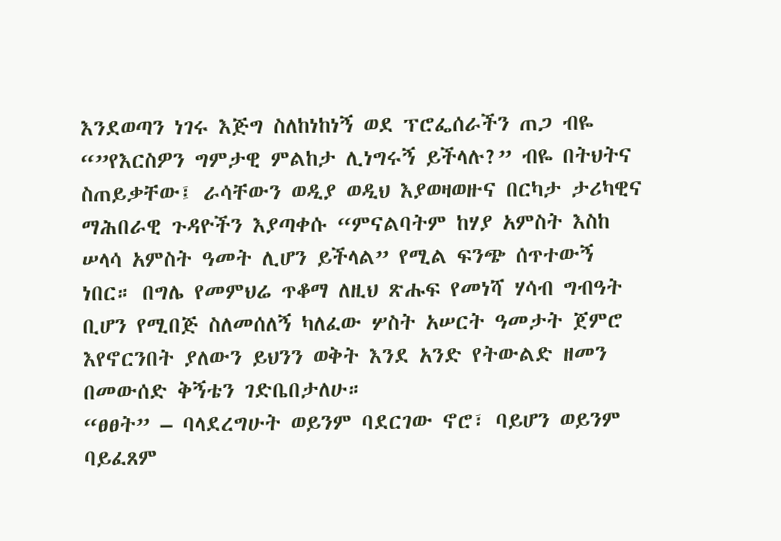እንደወጣን ነገሩ እጅግ ስለከነከነኝ ወደ ፕሮፌሰራችን ጠጋ ብዬ “”የእርስዎን ግምታዊ ምልከታ ሊነግሩኝ ይችላሉ?” ብዬ በትህትና ስጠይቃቸው፤ ራሳቸውን ወዲያ ወዲህ እያወዛወዙና በርካታ ታሪካዊና ማሕበራዊ ጉዳዮችን እያጣቀሱ “ምናልባትም ከሃያ አምስት እስከ ሠላሳ አምስት ዓመት ሊሆን ይችላል” የሚል ፍንጭ ሰጥተውኝ ነበር። በግሌ የመምህሬ ጥቆማ ለዚህ ጽሑፍ የመነሻ ሃሳብ ግብዓት ቢሆን የሚበጅ ስለመሰለኝ ካለፈው ሦስት አሠርት ዓመታት ጀምሮ እየኖርንበት ያለውን ይህንን ወቅት እንደ አንድ የትውልድ ዘመን በመውሰድ ቅኝቴን ገድቤበታለሁ።
“ፀፀት” – ባላደረግሁት ወይንም ባደርገው ኖሮ፣ ባይሆን ወይንም ባይፈጸም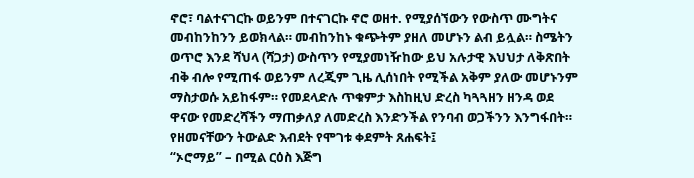ኖሮ፣ ባልተናገርኩ ወይንም በተናገርኩ ኖሮ ወዘተ. የሚያሰኘውን የውስጥ ሙግትና መብከንከንን ይወክላል። መብከንከኑ ቁጭትም ያዘለ መሆኑን ልብ ይሏል። ስሜትን ወጥሮ እንደ ሻህላ (ሻጋታ) ውስጥን የሚያመነዥከው ይህ አሉታዊ እህህታ ለቅጽበት ብቅ ብሎ የሚጠፋ ወይንም ለረጂም ጊዜ ሊሰነበት የሚችል አቅም ያለው መሆኑንም ማስታወሱ አይከፋም። የመደላድሉ ጥቁምታ እስከዚህ ድረስ ካጓጓዘን ዘንዳ ወደ ዋናው የመድረሻችን ማጠቃለያ ለመድረስ እንድንችል የንባብ ወጋችንን እንግፋበት።
የዘመናቸውን ትውልድ እብደት የሞገቱ ቀደምት ጸሐፍት፤
“ኦሮማይ” – በሚል ርዕስ እጅግ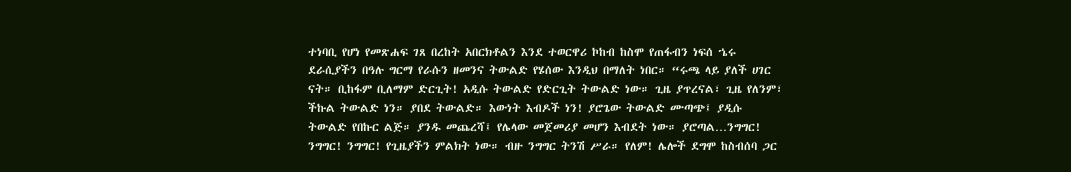ተነባቢ የሆነ የመጽሐፍ ገጸ በረከት አበርክቶልን እንደ ተወርዋሪ ኮከብ ከስሞ የጠፋብን ነፍሰ ኄሩ ደራሲያችን በዓሉ ግርማ የራሱን ዘመንና ትውልድ የሄሰው እንዲህ በማለት ነበር። “ሩጫ ላይ ያለች ሀገር ናት። ቢከፋም ቢለማም ድርጊት! አዲሱ ትውልድ የድርጊት ትውልድ ነው። ጊዜ ያጥረናል፣ ጊዜ የለንም፣ ችኩል ትውልድ ነን። ያበደ ትውልድ። እውነት እብዶች ነን! ያሮጌው ትውልድ ሙጣጭ፤ ያዲሱ ትውልድ የበኩር ልጅ። ያንዱ መጨረሻ፤ የሌላው መጀመሪያ መሆን እብደት ነው። ያሮጣል…ንግግር! ንግግር! ንግግር! የጊዜያችን ምልክት ነው። ብዙ ንግግር ትንሽ ሥራ። የለም! ሌሎች ደግሞ ከስብሰባ ጋር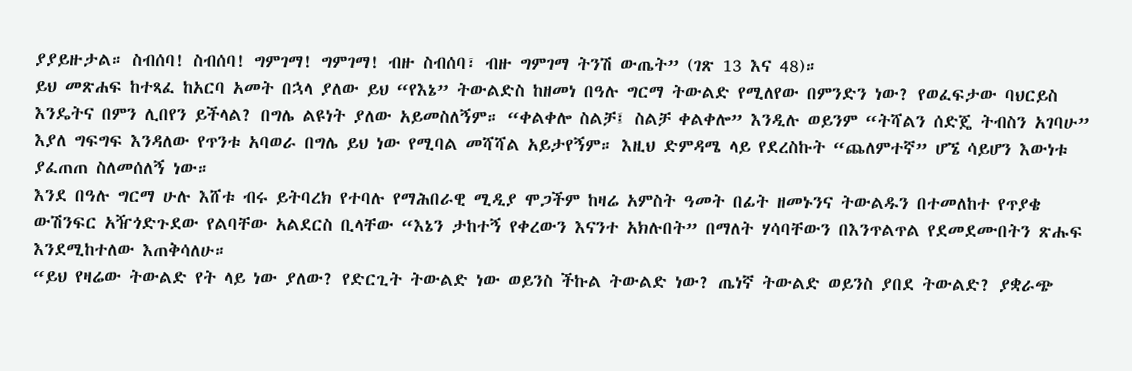ያያይዙታል። ስብሰባ! ስብሰባ! ግምገማ! ግምገማ! ብዙ ስብሰባ፣ ብዙ ግምገማ ትንሽ ውጤት” (ገጽ 13 እና 48)።
ይህ መጽሐፍ ከተጻፈ ከአርባ አመት በኋላ ያለው ይህ “የእኔ” ትውልድስ ከዘመነ በዓሉ ግርማ ትውልድ የሚለየው በምንድን ነው? የወፈፍታው ባህርይስ እንዴትና በምን ሊበየን ይችላል? በግሌ ልዩነት ያለው አይመስለኝም። “ቀልቀሎ ስልቻ፤ ስልቻ ቀልቀሎ” እንዲሉ ወይንም “ትሻልን ሰድጄ ትብስን አገባሁ” እያለ ግፍግፍ እንዳለው የጥንቱ አባወራ በግሌ ይህ ነው የሚባል መሻሻል አይታየኝም። እዚህ ድምዳሜ ላይ የደረስኩት “ጨለምተኛ” ሆኜ ሳይሆን እውነቱ ያፈጠጠ ስለመሰለኝ ነው።
እንደ በዓሉ ግርማ ሁሉ እሸቱ ብሩ ይትባረክ የተባሉ የማሕበራዊ ሚዲያ ሞጋችም ከዛሬ አምስት ዓመት በፊት ዘመኑንና ትውልዱን በተመለከተ የጥያቄ ውሽንፍር አዥጎድጉደው የልባቸው አልደርስ ቢላቸው “እኔን ታከተኝ የቀረውን እናንተ አክሉበት” በማለት ሃሳባቸውን በእንጥልጥል የደመደሙበትን ጽሑፍ እንደሚከተለው እጠቅሳለሁ።
“ይህ የዛሬው ትውልድ የት ላይ ነው ያለው? የድርጊት ትውልድ ነው ወይንስ ችኩል ትውልድ ነው? ጤነኛ ትውልድ ወይንስ ያበደ ትውልድ? ያቋራጭ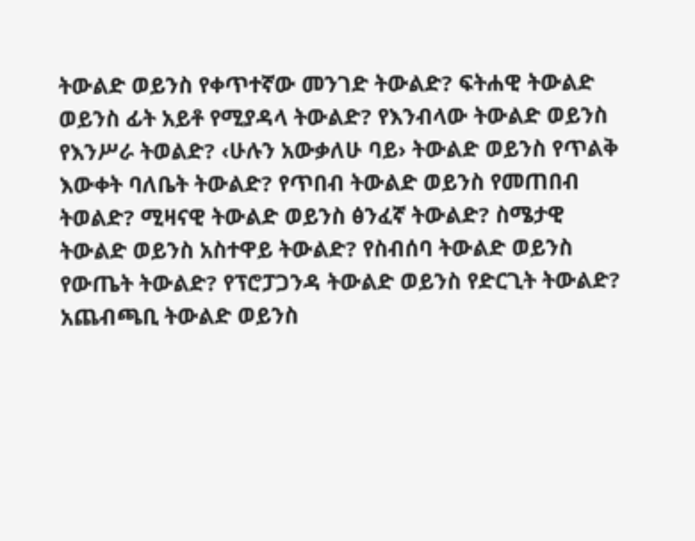ትውልድ ወይንስ የቀጥተኛው መንገድ ትውልድ? ፍትሐዊ ትውልድ ወይንስ ፊት አይቶ የሚያዳላ ትውልድ? የእንብላው ትውልድ ወይንስ የእንሥራ ትወልድ? ‹ሁሉን አውቃለሁ ባይ› ትውልድ ወይንስ የጥልቅ እውቀት ባለቤት ትውልድ? የጥበብ ትውልድ ወይንስ የመጠበብ ትወልድ? ሚዛናዊ ትውልድ ወይንስ ፅንፈኛ ትውልድ? ስሜታዊ ትውልድ ወይንስ አስተዋይ ትውልድ? የስብሰባ ትውልድ ወይንስ የውጤት ትውልድ? የፕሮፓጋንዳ ትውልድ ወይንስ የድርጊት ትውልድ? አጨብጫቢ ትውልድ ወይንስ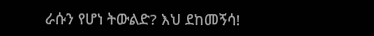ራሱን የሆነ ትውልድ? እህ ደከመኝሳ!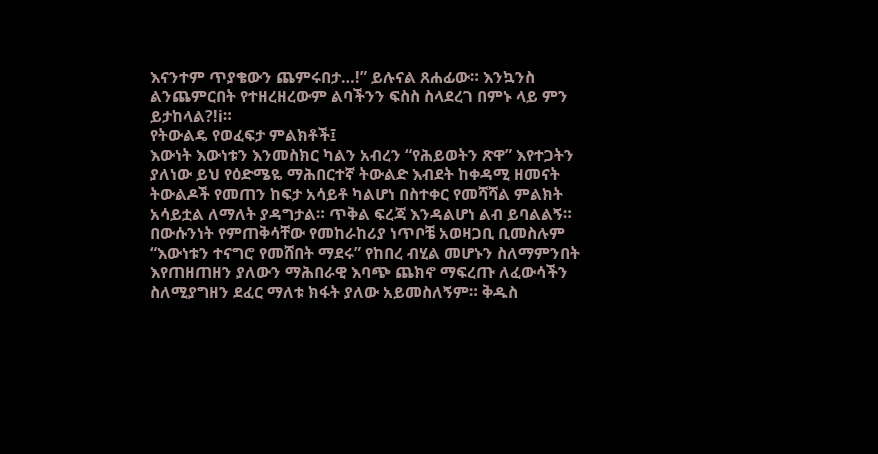እናንተም ጥያቄውን ጨምሩበታ…!” ይሉናል ጸሐፊው። እንኳንስ ልንጨምርበት የተዘረዘረውም ልባችንን ፍስስ ስላደረገ በምኑ ላይ ምን ይታከላል?!i።
የትውልዴ የወፈፍታ ምልክቶች፤
እውነት እውነቱን እንመስክር ካልን አብረን “የሕይወትን ጽዋ” እየተጋትን ያለነው ይህ የዕድሜዬ ማሕበርተኛ ትውልድ እብደት ከቀዳሚ ዘመናት ትውልዶች የመጠን ከፍታ አሳይቶ ካልሆነ በስተቀር የመሻሻል ምልክት አሳይቷል ለማለት ያዳግታል። ጥቅል ፍረጃ እንዳልሆነ ልብ ይባልልኝ። በውሱንነት የምጠቅሳቸው የመከራከሪያ ነጥቦቼ አወዛጋቢ ቢመስሉም “እውነቱን ተናግሮ የመሸበት ማደሩ” የከበረ ብሂል መሆኑን ስለማምንበት እየጠዘጠዘን ያለውን ማሕበራዊ እባጭ ጨክኖ ማፍረጡ ለፈውሳችን ስለሚያግዘን ደፈር ማለቱ ክፋት ያለው አይመስለኝም። ቅዱስ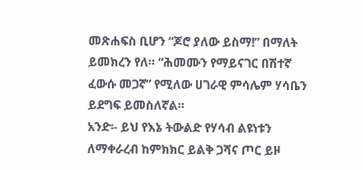መጽሐፍስ ቢሆን “ጆሮ ያለው ይስማ!” በማለት ይመክረን የለ። “ሕመሙን የማይናገር በሽተኛ ፈውሱ መጋኛ” የሚለው ሀገራዊ ምሳሌም ሃሳቤን ይደግፍ ይመስለኛል።
አንድ፡- ይህ የእኔ ትውልድ የሃሳብ ልዩነቱን ለማቀራረብ ከምክክር ይልቅ ጋሻና ጦር ይዞ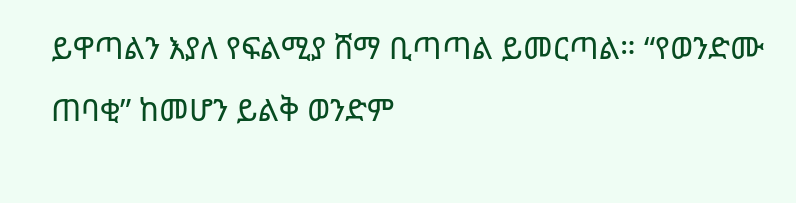ይዋጣልን እያለ የፍልሚያ ሸማ ቢጣጣል ይመርጣል። “የወንድሙ ጠባቂ” ከመሆን ይልቅ ወንድም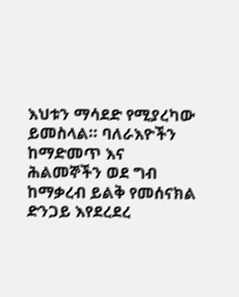እህቱን ማሳደድ የሚያረካው ይመስላል። ባለራእዮችን ከማድመጥ እና ሕልመኞችን ወደ ግብ ከማቃረብ ይልቅ የመሰናክል ድንጋይ እየደረደረ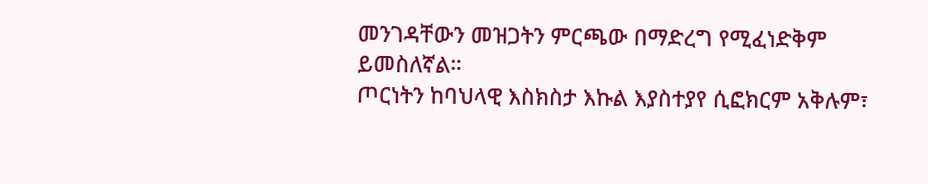መንገዳቸውን መዝጋትን ምርጫው በማድረግ የሚፈነድቅም ይመስለኛል።
ጦርነትን ከባህላዊ እስክስታ እኩል እያስተያየ ሲፎክርም አቅሉም፣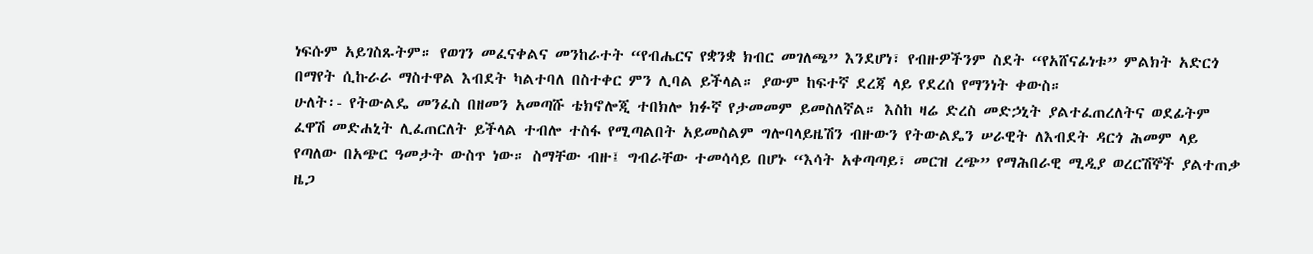ነፍሱም አይገስጹትም። የወገን መፈናቀልና መንከራተት “የብሔርና የቋንቋ ክብር መገለጫ” እንደሆነ፣ የብዙዎችንም ስደት “የአሸናፊነቱ” ምልክት አድርጎ በማየት ሲኩራራ ማስተዋል እብደት ካልተባለ በስተቀር ምን ሊባል ይችላል። ያውም ከፍተኛ ደረጃ ላይ የደረሰ የማንነት ቀውስ።
ሁለት፡- የትውልዴ መንፈስ በዘመን አመጣሹ ቴክኖሎጂ ተበክሎ ክፉኛ የታመመም ይመስለኛል። እስከ ዛሬ ድረስ መድኃኒት ያልተፈጠረለትና ወደፊትም ፈዋሽ መድሐኒት ሊፈጠርለት ይችላል ተብሎ ተስፋ የሚጣልበት አይመስልም ግሎባላይዜሽን ብዙውን የትውልዴን ሠራዊት ለእብደት ዳርጎ ሕመም ላይ የጣለው በአጭር ዓመታት ውስጥ ነው። ስማቸው ብዙ፤ ግብራቸው ተመሳሳይ በሆኑ “እሳት አቀጣጣይ፣ መርዝ ረጭ” የማሕበራዊ ሚዲያ ወረርሽኞች ያልተጠቃ ዜጋ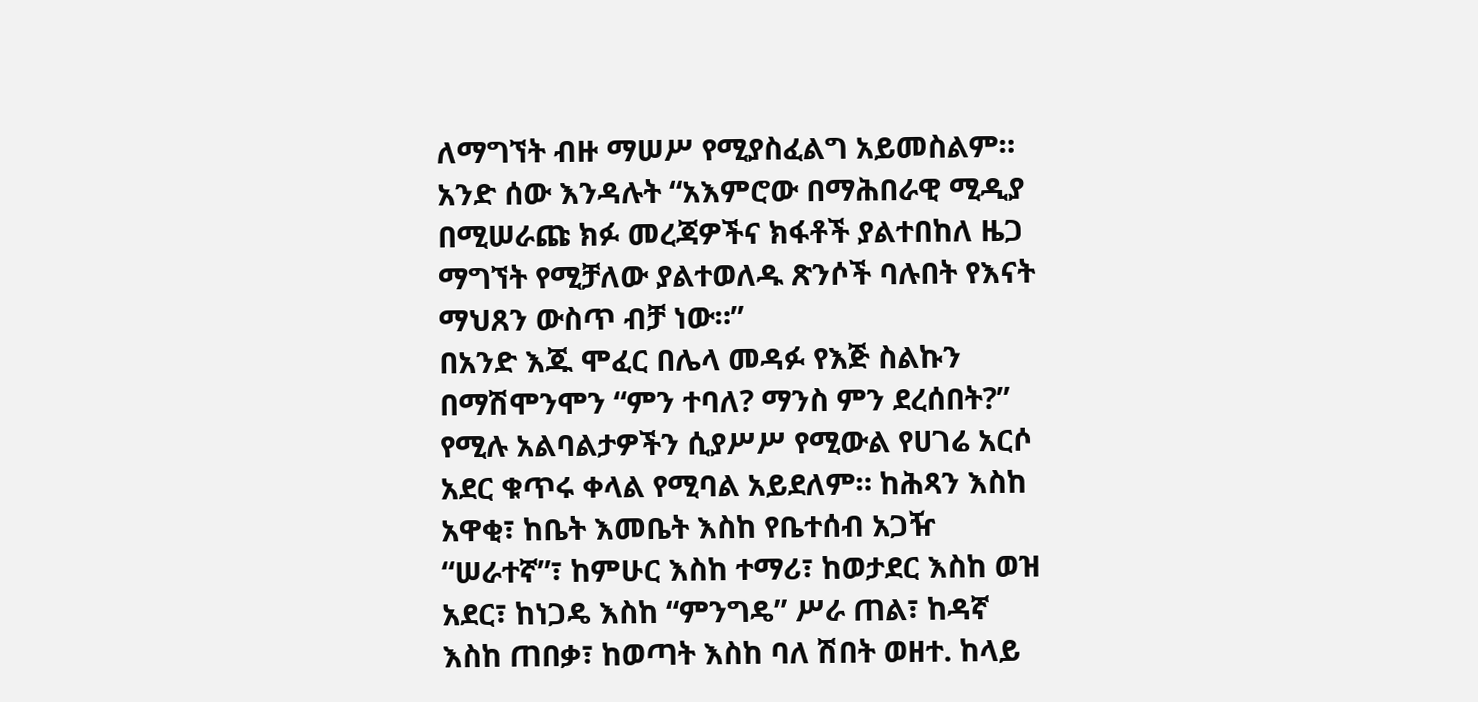ለማግኘት ብዙ ማሠሥ የሚያስፈልግ አይመስልም። አንድ ሰው እንዳሉት “አእምሮው በማሕበራዊ ሚዲያ በሚሠራጩ ክፉ መረጃዎችና ክፋቶች ያልተበከለ ዜጋ ማግኘት የሚቻለው ያልተወለዱ ጽንሶች ባሉበት የእናት ማህጸን ውስጥ ብቻ ነው።”
በአንድ እጁ ሞፈር በሌላ መዳፉ የእጅ ስልኩን በማሽሞንሞን “ምን ተባለ? ማንስ ምን ደረሰበት?” የሚሉ አልባልታዎችን ሲያሥሥ የሚውል የሀገሬ አርሶ አደር ቁጥሩ ቀላል የሚባል አይደለም። ከሕጻን እስከ አዋቂ፣ ከቤት እመቤት እስከ የቤተሰብ አጋዥ “ሠራተኛ”፣ ከምሁር እስከ ተማሪ፣ ከወታደር እስከ ወዝ አደር፣ ከነጋዴ እስከ “ምንግዴ” ሥራ ጠል፣ ከዳኛ እስከ ጠበቃ፣ ከወጣት እስከ ባለ ሽበት ወዘተ. ከላይ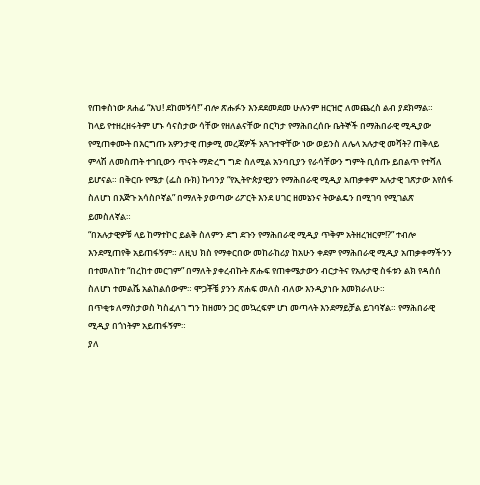የጠቀስነው ጸሐፊ “እህ! ደከመኝሳ!” ብሎ ጽሑፉን እንደደመደመ ሁሉንም ዘርዝሮ ለመጨረስ ልብ ያደክማል።
ከላይ የተዘረዘሩትም ሆኑ ሳናስታው ሳቸው የዘለልናቸው በርካታ የማሕበረሰቡ ቤትኞች በማሕበራዊ ሚዲያው የሚጠቀሙት በእርግጡ አዎንታዊ ጠቃሚ መረጃዎች አጓጉተዋቸው ነው ወይንስ ለሌላ አሉታዊ መሻት? ጠቅላይ ምላሽ ለመስጠት ተገቢውን ጥናት ማድረግ ግድ ስለሚል አንባቢያን የራሳቸውን ግምት ቢሰጡ ይበልጥ የተሻለ ይሆናል። በቅርቡ የሜታ (ፌስ ቡክ) ኩባንያ “የኢትዮጵያዊያን የማሕበራዊ ሚዲያ አጠቃቀም አሉታዊ ገጽታው እየሰፋ ስለሆነ በእጅጉ አሳስቦኛል” በማለት ያወጣው ሪፖርት እንደ ሀገር ዘመኔንና ትውልዴን በሚገባ የሚገልጽ ይመስለኛል።
“በአሉታዊዎቹ ላይ ከማተኮር ይልቅ ስለምን ደግ ደጉን የማሕበራዊ ሚዲያ ጥቅም አትዘረዝርም!?” ተብሎ እንደሚጠየቅ አይጠፋኝም። ለዚህ ክስ የማቀርበው መከራከሪያ ከአሁን ቀደም የማሕበራዊ ሚዲያ አጠቃቀማችንን በተመለከተ “በረከተ መርገም” በማለት ያቀረብኩት ጽሑፍ የጠቀሜታውን ብርታትና የአሉታዊ ስፋቱን ልክ የዳሰሰ ስለሆነ ተመልሼ አልከልሰውም። ሞጋቾቼ ያንን ጽሐፍ መለስ ብለው እንዲያነቡ እመክራለሁ።
በጥቂቱ ለማስታወስ ካስፈለገ ግን ከዘመን ጋር መኳረፍም ሆነ መጣላት እንደማይቻል ይገባኛል። የማሕበራዊ ሚዲያ በጎነትም አይጠፋኝም።
ያለ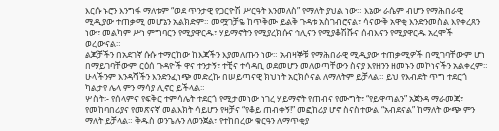እርሱ ኑሮን እንግፋ ማለቱም “ወደ ጥንታዊ የጋርዮሽ ሥርዓት እንመለስ” የማለት ያህል ነው። እኔው ራሴም ብሆን የማሕበራዊ ሚዲያው ተጠቃሚ መሆኔን አልክድም። መሟገቻዬ ከጥቅሙ ይልቅ ጉዳቱ አስገብሮናል፣ ሳናውቅ አዋቂ እንድንመስል እየቀረጸን ነው፣ መልካም ሥነ ምግባርን የሚያዋርዱ፣ ሃይማኖትን የሚያረክሱና ኅሊናን የሚያቆሽሹና ሰብእናን የሚያዋርዱ አረሞች ወረውናል።
ልጆቻችን በአደገኛ ሱሱ ተማርከው ከእጃችን እያመለጡን ነው። አብዛኞቹ የማሕበራዊ ሚዲያው ተጠቃሚዎች በሚገባቸውም ሆነ በማይገባቸውም ርዕሰ ጉዳዮች ዋና ተንታኝ፣ ተቺና ተሳዳቢ ወደመሆን መለወጣቸውን ስናያ እየዘንን ዘመኑን መኮነናችን አልቀረም። ሁላችንም እንዳሻችን እንድንፈነጭ መድረኩ በሠይጣናዊ ክህነት አርክሶናል ለማለትም ይቻላል። ይህ የእብደት ጥግ ተደርጎ ካልታየ ሌላ ምን ማሳያ ሊኖር ይችላል።
ሦስት፡- የሰላምና የፍቅር ተምሳሌት ተደርጎ የሚታመነው ነገረ ሃይማኖት የጠብና የሙግት፣ “የይዋጣልን” አጀንዳ ማራመጃ፣ የመከባበሪያና የመጽናኛ መልእክት ሳይሆን የዛቻና “የቆይ ጠብቀኝ!” መፎከሪያ ሆኖ ስናስተውል “አብደናል” ከማለት ውጭ ምን ማለት ይቻላል። ቅዱስ ወንጌሉን ለወንጀል፣ የተከበረው ቁርዓን ለማጥቂያ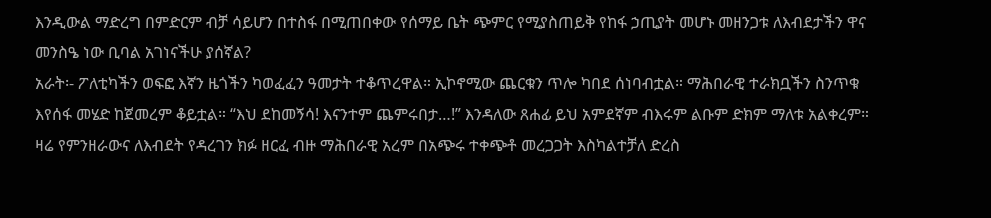እንዲውል ማድረግ በምድርም ብቻ ሳይሆን በተስፋ በሚጠበቀው የሰማይ ቤት ጭምር የሚያስጠይቅ የከፋ ኃጢያት መሆኑ መዘንጋቱ ለእብደታችን ዋና መንስዔ ነው ቢባል አገነናችሁ ያሰኛል?
አራት፡- ፖለቲካችን ወፍፎ እኛን ዜጎችን ካወፈፈን ዓመታት ተቆጥረዋል። ኢኮኖሚው ጨርቁን ጥሎ ካበደ ሰነባብቷል። ማሕበራዊ ተራክቧችን ስንጥቁ እየሰፋ መሄድ ከጀመረም ቆይቷል። “እህ ደከመኝሳ! እናንተም ጨምሩበታ…!” እንዳለው ጸሐፊ ይህ አምደኛም ብእሩም ልቡም ድክም ማለቱ አልቀረም።
ዛሬ የምንዘራውና ለእብደት የዳረገን ክፉ ዘርፈ ብዙ ማሕበራዊ አረም በአጭሩ ተቀጭቶ መረጋጋት እስካልተቻለ ድረስ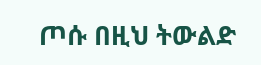ጦሱ በዚህ ትውልድ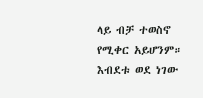ላይ ብቻ ተወስኖ የሚቀር አይሆንም። እብደቱ ወደ ነገው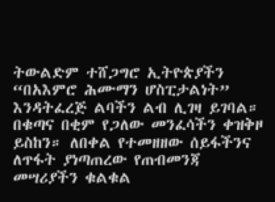ትውልድም ተሸጋግሮ ኢትዮጵያችን “በአእምሮ ሕሙማን ሆስፒታልነት” እንዳትፈረጅ ልባችን ልብ ሊገዛ ይገባል። በቁጣና በቂም የጋለው መንፈሳችን ቀዝቅዞ ይስከን። ለበቀል የተመዘዘው ሰይፋችንና ለጥፋት ያነጣጠረው የጠብመንጃ መሣሪያችን ቁልቁል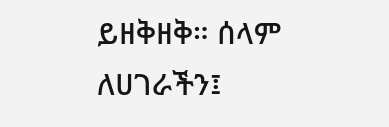ይዘቅዘቅ። ሰላም ለሀገራችን፤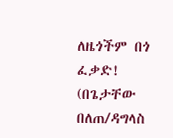ለዜጎችም በጎ ፈቃድ!
(በጌታቸው በለጠ/ዳግላስ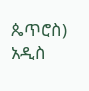ጴጥሮስ)
አዲስ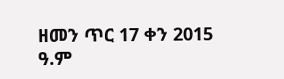ዘመን ጥር 17 ቀን 2015 ዓ.ም